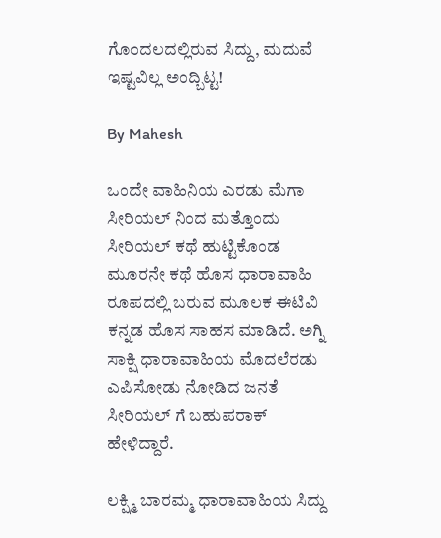ಗೊಂದಲದಲ್ಲಿರುವ ಸಿದ್ದು, ಮದುವೆ ಇಷ್ಟವಿಲ್ಲ ಅಂದ್ಬಿಟ್ಟ!

By Mahesh

ಒಂದೇ ವಾಹಿನಿಯ ಎರಡು ಮೆಗಾ ಸೀರಿಯಲ್ ನಿಂದ ಮತ್ತೊಂದು ಸೀರಿಯಲ್ ಕಥೆ ಹುಟ್ಟಿಕೊಂಡ ಮೂರನೇ ಕಥೆ ಹೊಸ ಧಾರಾವಾಹಿ ರೂಪದಲ್ಲಿ ಬರುವ ಮೂಲಕ ಈಟಿವಿ ಕನ್ನಡ ಹೊಸ ಸಾಹಸ ಮಾಡಿದೆ. ಅಗ್ನಿ ಸಾಕ್ಷಿ ಧಾರಾವಾಹಿಯ ಮೊದಲೆರಡು ಎಪಿಸೋಡು ನೋಡಿದ ಜನತೆ ಸೀರಿಯಲ್ ಗೆ ಬಹುಪರಾಕ್ ಹೇಳಿದ್ದಾರೆ.

ಲಕ್ಷ್ಮಿ ಬಾರಮ್ಮ ಧಾರಾವಾಹಿಯ ಸಿದ್ದು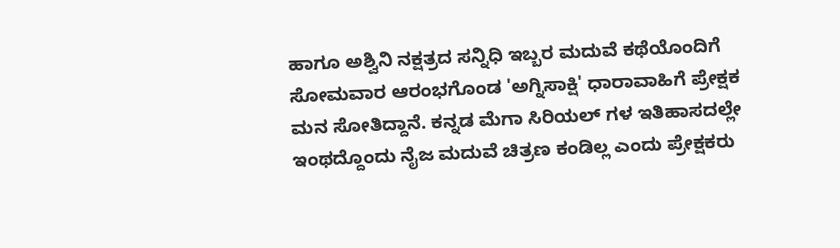ಹಾಗೂ ಅಶ್ವಿನಿ ನಕ್ಷತ್ರದ ಸನ್ನಿಧಿ ಇಬ್ಬರ ಮದುವೆ ಕಥೆಯೊಂದಿಗೆ ಸೋಮವಾರ ಆರಂಭಗೊಂಡ 'ಅಗ್ನಿಸಾಕ್ಷಿ' ಧಾರಾವಾಹಿಗೆ ಪ್ರೇಕ್ಷಕ ಮನ ಸೋತಿದ್ದಾನೆ. ಕನ್ನಡ ಮೆಗಾ ಸಿರಿಯಲ್ ಗಳ ಇತಿಹಾಸದಲ್ಲೇ ಇಂಥದ್ದೊಂದು ನೈಜ ಮದುವೆ ಚಿತ್ರಣ ಕಂಡಿಲ್ಲ ಎಂದು ಪ್ರೇಕ್ಷಕರು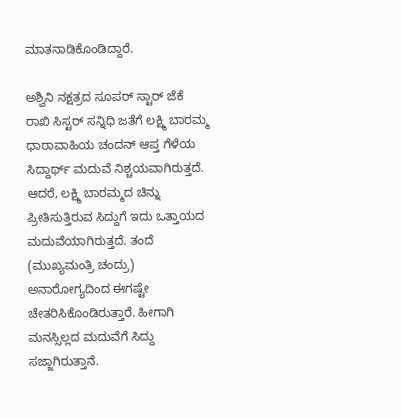ಮಾತನಾಡಿಕೊಂಡಿದ್ದಾರೆ.

ಅಶ್ವಿನಿ ನಕ್ಷತ್ರದ ಸೂಪರ್ ಸ್ಟಾರ್ ಜೆಕೆ ರಾಖಿ ಸಿಸ್ಟರ್ ಸನ್ನಿಧಿ ಜತೆಗೆ ಲಕ್ಷ್ಮಿ ಬಾರಮ್ಮ ಧಾರಾವಾಹಿಯ ಚಂದನ್ ಆಪ್ತ ಗೆಳೆಯ ಸಿದ್ದಾರ್ಥ್ ಮದುವೆ ನಿಶ್ಚಯವಾಗಿರುತ್ತದೆ. ಆದರೆ, ಲಕ್ಷ್ಮಿ ಬಾರಮ್ಮದ ಚಿನ್ನು ಪ್ರೀತಿಸುತ್ತಿರುವ ಸಿದ್ದುಗೆ ಇದು ಒತ್ತಾಯದ ಮದುವೆಯಾಗಿರುತ್ತದೆ. ತಂದೆ (ಮುಖ್ಯಮಂತ್ರಿ ಚಂದ್ರು) ಅನಾರೋಗ್ಯದಿಂದ ಈಗಷ್ಟೇ ಚೇತರಿಸಿಕೊಂಡಿರುತ್ತಾರೆ. ಹೀಗಾಗಿ ಮನಸ್ಸಿಲ್ಲದ ಮದುವೆಗೆ ಸಿದ್ದು ಸಜ್ಜಾಗಿರುತ್ತಾನೆ.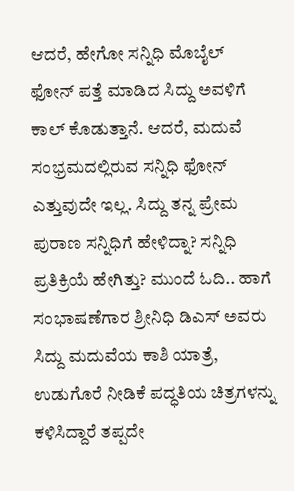ಆದರೆ, ಹೇಗೋ ಸನ್ನಿಧಿ ಮೊಬೈಲ್ ಫೋನ್ ಪತ್ತೆ ಮಾಡಿದ ಸಿದ್ದು ಅವಳಿಗೆ ಕಾಲ್ ಕೊಡುತ್ತಾನೆ. ಆದರೆ, ಮದುವೆ ಸಂಭ್ರಮದಲ್ಲಿರುವ ಸನ್ನಿಧಿ ಫೋನ್ ಎತ್ತುವುದೇ ಇಲ್ಲ. ಸಿದ್ದು ತನ್ನ ಪ್ರೇಮ ಪುರಾಣ ಸನ್ನಿಧಿಗೆ ಹೇಳಿದ್ನಾ? ಸನ್ನಿಧಿ ಪ್ರತಿಕ್ರಿಯೆ ಹೇಗಿತ್ತು? ಮುಂದೆ ಓದಿ.. ಹಾಗೆ ಸಂಭಾಷಣೆಗಾರ ಶ್ರೀನಿಧಿ ಡಿಎಸ್ ಅವರು ಸಿದ್ದು ಮದುವೆಯ ಕಾಶಿ ಯಾತ್ರೆ, ಉಡುಗೊರೆ ನೀಡಿಕೆ ಪದ್ಧತಿಯ ಚಿತ್ರಗಳನ್ನು ಕಳಿಸಿದ್ದಾರೆ ತಪ್ಪದೇ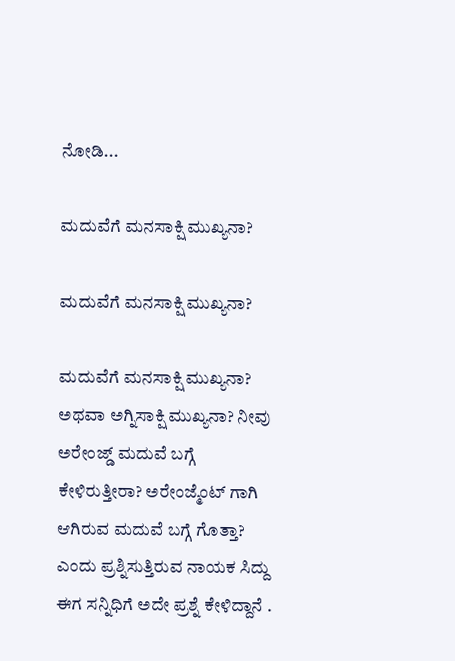ನೋಡಿ...

ಮದುವೆಗೆ ಮನಸಾಕ್ಷಿ ಮುಖ್ಯನಾ?

ಮದುವೆಗೆ ಮನಸಾಕ್ಷಿ ಮುಖ್ಯನಾ?

ಮದುವೆಗೆ ಮನಸಾಕ್ಷಿ ಮುಖ್ಯನಾ? ಅಥವಾ ಅಗ್ನಿಸಾಕ್ಷಿ ಮುಖ್ಯನಾ? ನೀವು ಅರೇಂಜ್ಡ್ ಮದುವೆ ಬಗ್ಗೆ ಕೇಳಿರುತ್ತೀರಾ? ಅರೇಂಜ್ಮೆಂಟ್ ಗಾಗಿ ಆಗಿರುವ ಮದುವೆ ಬಗ್ಗೆ ಗೊತ್ತಾ? ಎಂದು ಪ್ರಶ್ನಿಸುತ್ತಿರುವ ನಾಯಕ ಸಿದ್ದು ಈಗ ಸನ್ನಿಧಿಗೆ ಅದೇ ಪ್ರಶ್ನೆ ಕೇಳಿದ್ದಾನೆ .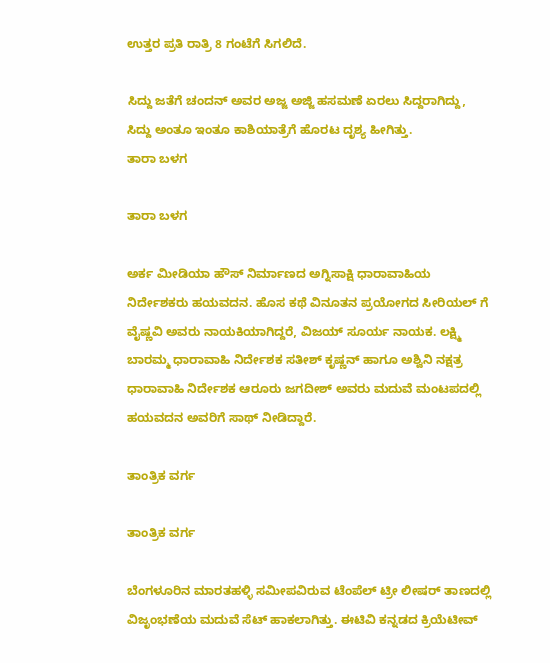ಉತ್ತರ ಪ್ರತಿ ರಾತ್ರಿ 8 ಗಂಟೆಗೆ ಸಿಗಲಿದೆ.

ಸಿದ್ದು ಜತೆಗೆ ಚಂದನ್ ಅವರ ಅಜ್ಜ ಅಜ್ಜಿ ಹಸಮಣೆ ಏರಲು ಸಿದ್ದರಾಗಿದ್ದು, ಸಿದ್ದು ಅಂತೂ ಇಂತೂ ಕಾಶಿಯಾತ್ರೆಗೆ ಹೊರಟ ದೃಶ್ಯ ಹೀಗಿತ್ತು.
ತಾರಾ ಬಳಗ

ತಾರಾ ಬಳಗ

ಅರ್ಕ ಮೀಡಿಯಾ ಹೌಸ್ ನಿರ್ಮಾಣದ ಅಗ್ನಿಸಾಕ್ಷಿ ಧಾರಾವಾಹಿಯ ನಿರ್ದೇಶಕರು ಹಯವದನ. ಹೊಸ ಕಥೆ ವಿನೂತನ ಪ್ರಯೋಗದ ಸೀರಿಯಲ್ ಗೆ ವೈಷ್ಣವಿ ಅವರು ನಾಯಕಿಯಾಗಿದ್ದರೆ, ವಿಜಯ್ ಸೂರ್ಯ ನಾಯಕ. ಲಕ್ಷ್ಮಿ ಬಾರಮ್ಮ ಧಾರಾವಾಹಿ ನಿರ್ದೇಶಕ ಸತೀಶ್ ಕೃಷ್ಣನ್ ಹಾಗೂ ಅಶ್ವಿನಿ ನಕ್ಷತ್ರ ಧಾರಾವಾಹಿ ನಿರ್ದೇಶಕ ಆರೂರು ಜಗದೀಶ್ ಅವರು ಮದುವೆ ಮಂಟಪದಲ್ಲಿ ಹಯವದನ ಅವರಿಗೆ ಸಾಥ್ ನೀಡಿದ್ದಾರೆ.

ತಾಂತ್ರಿಕ ವರ್ಗ

ತಾಂತ್ರಿಕ ವರ್ಗ

ಬೆಂಗಳೂರಿನ ಮಾರತಹಳ್ಳಿ ಸಮೀಪವಿರುವ ಟೆಂಪೆಲ್ ಟ್ರೀ ಲೀಷರ್ ತಾಣದಲ್ಲಿ ವಿಜೃಂಭಣೆಯ ಮದುವೆ ಸೆಟ್ ಹಾಕಲಾಗಿತ್ತು. ಈಟಿವಿ ಕನ್ನಡದ ಕ್ರಿಯೆಟೀವ್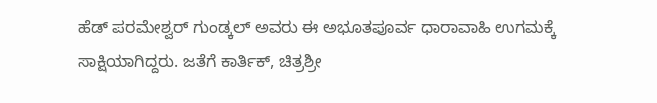ಹೆಡ್ ಪರಮೇಶ್ವರ್ ಗುಂಡ್ಕಲ್ ಅವರು ಈ ಅಭೂತಪೂರ್ವ ಧಾರಾವಾಹಿ ಉಗಮಕ್ಕೆ ಸಾಕ್ಷಿಯಾಗಿದ್ದರು. ಜತೆಗೆ ಕಾರ್ತಿಕ್, ಚಿತ್ರಶ್ರೀ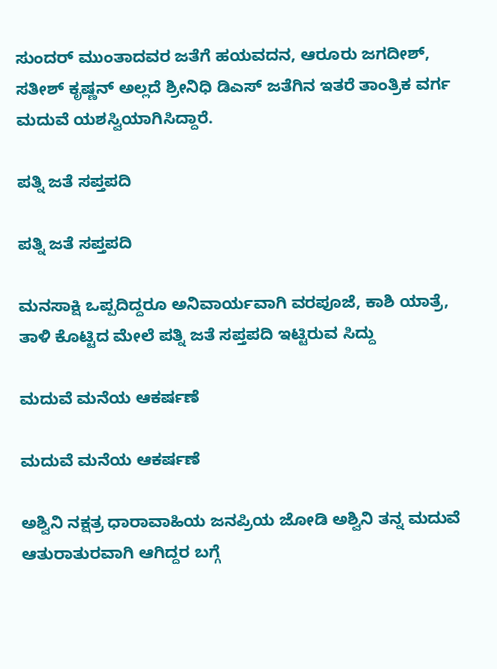ಸುಂದರ್ ಮುಂತಾದವರ ಜತೆಗೆ ಹಯವದನ, ಆರೂರು ಜಗದೀಶ್, ಸತೀಶ್ ಕೃಷ್ಣನ್ ಅಲ್ಲದೆ ಶ್ರೀನಿಧಿ ಡಿಎಸ್ ಜತೆಗಿನ ಇತರೆ ತಾಂತ್ರಿಕ ವರ್ಗ ಮದುವೆ ಯಶಸ್ವಿಯಾಗಿಸಿದ್ದಾರೆ.

ಪತ್ನಿ ಜತೆ ಸಪ್ತಪದಿ

ಪತ್ನಿ ಜತೆ ಸಪ್ತಪದಿ

ಮನಸಾಕ್ಷಿ ಒಪ್ಪದಿದ್ದರೂ ಅನಿವಾರ್ಯವಾಗಿ ವರಪೂಜೆ, ಕಾಶಿ ಯಾತ್ರೆ, ತಾಳಿ ಕೊಟ್ಟಿದ ಮೇಲೆ ಪತ್ನಿ ಜತೆ ಸಪ್ತಪದಿ ಇಟ್ಟಿರುವ ಸಿದ್ದು

ಮದುವೆ ಮನೆಯ ಆಕರ್ಷಣೆ

ಮದುವೆ ಮನೆಯ ಆಕರ್ಷಣೆ

ಅಶ್ವಿನಿ ನಕ್ಷತ್ರ ಧಾರಾವಾಹಿಯ ಜನಪ್ರಿಯ ಜೋಡಿ ಅಶ್ವಿನಿ ತನ್ನ ಮದುವೆ ಆತುರಾತುರವಾಗಿ ಆಗಿದ್ದರ ಬಗ್ಗೆ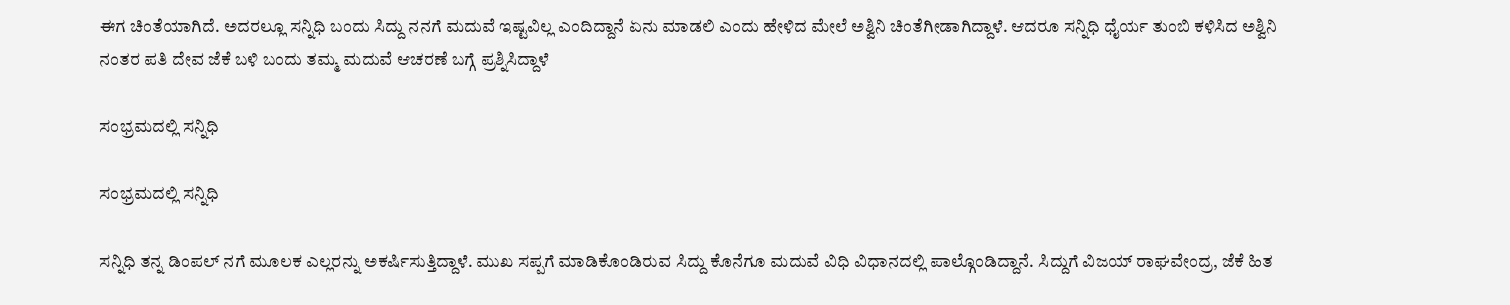ಈಗ ಚಿಂತೆಯಾಗಿದೆ. ಅದರಲ್ಲೂ ಸನ್ನಿಧಿ ಬಂದು ಸಿದ್ದು ನನಗೆ ಮದುವೆ ಇಷ್ಟವಿಲ್ಲ ಎಂದಿದ್ದಾನೆ ಏನು ಮಾಡಲಿ ಎಂದು ಹೇಳಿದ ಮೇಲೆ ಅಶ್ವಿನಿ ಚಿಂತೆಗೀಡಾಗಿದ್ದಾಳೆ. ಆದರೂ ಸನ್ನಿಧಿ ಧೈರ್ಯ ತುಂಬಿ ಕಳಿಸಿದ ಅಶ್ವಿನಿ ನಂತರ ಪತಿ ದೇವ ಜೆಕೆ ಬಳಿ ಬಂದು ತಮ್ಮ ಮದುವೆ ಆಚರಣೆ ಬಗ್ಗೆ ಪ್ರಶ್ನಿಸಿದ್ದಾಳೆ

ಸಂಭ್ರಮದಲ್ಲಿ ಸನ್ನಿಧಿ

ಸಂಭ್ರಮದಲ್ಲಿ ಸನ್ನಿಧಿ

ಸನ್ನಿಧಿ ತನ್ನ ಡಿಂಪಲ್ ನಗೆ ಮೂಲಕ ಎಲ್ಲರನ್ನು ಅಕರ್ಷಿಸುತ್ತಿದ್ದಾಳೆ. ಮುಖ ಸಪ್ಪಗೆ ಮಾಡಿಕೊಂಡಿರುವ ಸಿದ್ದು ಕೊನೆಗೂ ಮದುವೆ ವಿಧಿ ವಿಧಾನದಲ್ಲಿ ಪಾಲ್ಗೊಂಡಿದ್ದಾನೆ. ಸಿದ್ದುಗೆ ವಿಜಯ್ ರಾಘವೇಂದ್ರ, ಜೆಕೆ ಹಿತ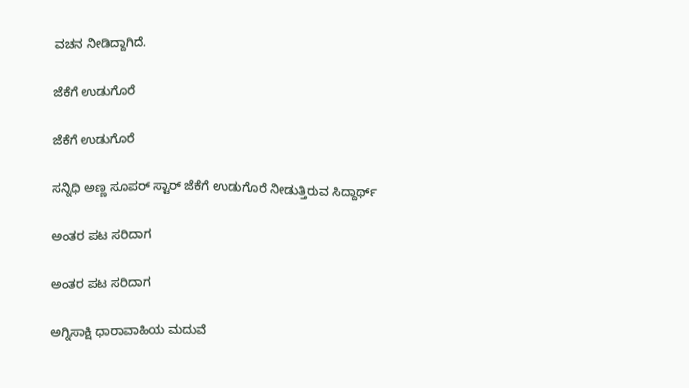ವಚನ ನೀಡಿದ್ದಾಗಿದೆ.

ಜೆಕೆಗೆ ಉಡುಗೊರೆ

ಜೆಕೆಗೆ ಉಡುಗೊರೆ

ಸನ್ನಿಧಿ ಅಣ್ಣ ಸೂಪರ್ ಸ್ಟಾರ್ ಜೆಕೆಗೆ ಉಡುಗೊರೆ ನೀಡುತ್ತಿರುವ ಸಿದ್ದಾರ್ಥ್

ಅಂತರ ಪಟ ಸರಿದಾಗ

ಅಂತರ ಪಟ ಸರಿದಾಗ

ಅಗ್ನಿಸಾಕ್ಷಿ ಧಾರಾವಾಹಿಯ ಮದುವೆ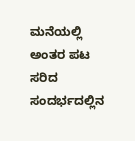ಮನೆಯಲ್ಲಿ ಅಂತರ ಪಟ ಸರಿದ ಸಂದರ್ಭದಲ್ಲಿನ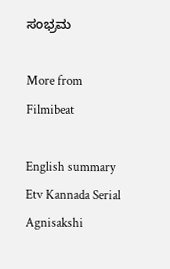ಸಂಭ್ರಮ

More from Filmibeat

English summary
Etv Kannada Serial Agnisakshi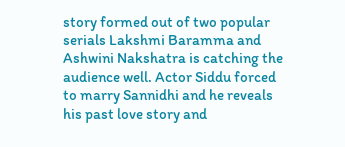story formed out of two popular serials Lakshmi Baramma and Ashwini Nakshatra is catching the audience well. Actor Siddu forced to marry Sannidhi and he reveals his past love story and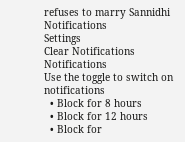refuses to marry Sannidhi
Notifications
Settings
Clear Notifications
Notifications
Use the toggle to switch on notifications
  • Block for 8 hours
  • Block for 12 hours
  • Block for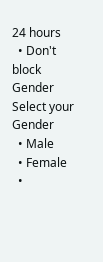24 hours
  • Don't block
Gender
Select your Gender
  • Male
  • Female
  •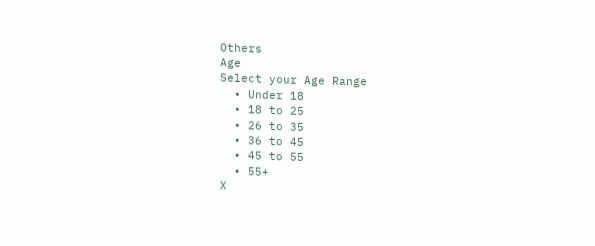Others
Age
Select your Age Range
  • Under 18
  • 18 to 25
  • 26 to 35
  • 36 to 45
  • 45 to 55
  • 55+
X